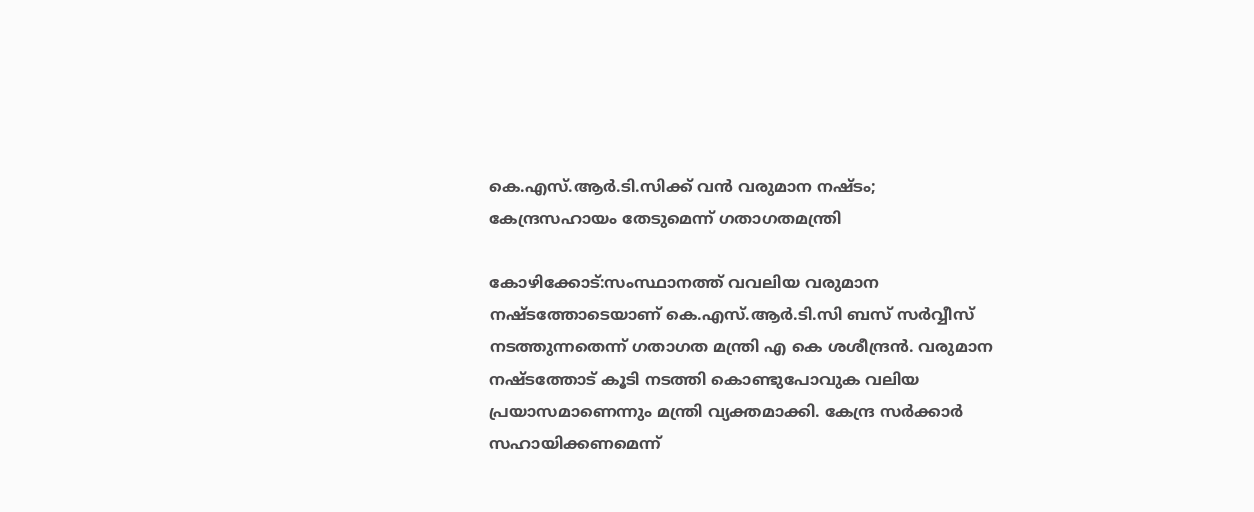കെ.എസ്.ആര്‍.ടി.സിക്ക് വന്‍ വരുമാന നഷ്ടം; കേന്ദ്രസഹായം തേടുമെന്ന് ഗതാഗതമന്ത്രി

കോഴിക്കോട്:സംസ്ഥാനത്ത് വവലിയ വരുമാന നഷ്ടത്തോടെയാണ് കെ.എസ്.ആര്‍.ടി.സി ബസ് സര്‍വ്വീസ് നടത്തുന്നതെന്ന് ഗതാഗത മന്ത്രി എ കെ ശശീന്ദ്രന്‍. വരുമാന നഷ്ടത്തോട് കൂടി നടത്തി കൊണ്ടുപോവുക വലിയ പ്രയാസമാണെന്നും മന്ത്രി വ്യക്തമാക്കി. കേന്ദ്ര സര്‍ക്കാര്‍ സഹായിക്കണമെന്ന്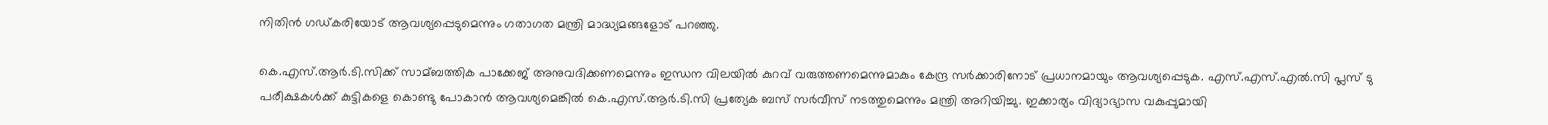നിതിന്‍ ഗഡ്കരിയോട് ആവശ്യപ്പെടുമെന്നും ഗതാഗത മന്ത്രി മാദ്ധ്യമങ്ങളോട് പറഞ്ഞു.

കെ.എസ്.ആര്‍.ടി.സിക്ക് സാമ്ബത്തിക പാക്കേജ് അനുവദിക്കണമെന്നും ഇന്ധന വിലയില്‍ കുറവ് വരുത്തണമെന്നുമാകും കേന്ദ്ര സര്‍ക്കാരിനോട് പ്രധാനമായും ആവശ്യപ്പെടുക. എസ്.എസ്.എല്‍.സി പ്ലസ് ടു പരീക്ഷകള്‍ക്ക് കുട്ടികളെ കൊണ്ടു പോകാന്‍ ആവശ്യമെങ്കില്‍ കെ.എസ്.ആര്‍.ടി.സി പ്രത്യേക ബസ് സര്‍വീസ് നടത്തുമെന്നും മന്ത്രി അറിയിച്ചു. ഇക്കാര്യം വിദ്യാഭ്യാസ വകുപ്പുമായി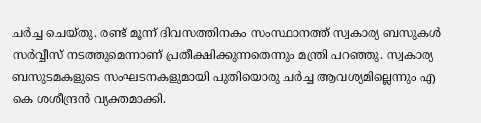ചര്‍ച്ച ചെയ്തു. രണ്ട് മൂന്ന് ദിവസത്തിനകം സംസ്ഥാനത്ത് സ്വകാര്യ ബസുകള്‍ സര്‍വ്വീസ് നടത്തുമെന്നാണ് പ്രതീക്ഷിക്കുന്നതെന്നും മന്ത്രി പറഞ്ഞു. സ്വകാര്യ ബസുടമകളുടെ സംഘടനകളുമായി പുതിയൊരു ചര്‍ച്ച ആവശ്യമില്ലെന്നും എ കെ ശശീന്ദ്രന്‍ വ്യക്തമാക്കി.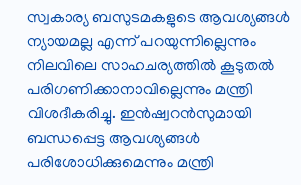സ്വകാര്യ ബസുടമകളുടെ ആവശ്യങ്ങള്‍ ന്യായമല്ല എന്ന് പറയുന്നില്ലെന്നും നിലവിലെ സാഹചര്യത്തില്‍ കൂടുതല്‍ പരിഗണിക്കാനാവില്ലെന്നും മന്ത്രി വിശദീകരിച്ചു. ഇന്‍ഷ്വറന്‍സുമായി ബന്ധപ്പെട്ട ആവശ്യങ്ങള്‍ പരിശോധിക്കുമെന്നും മന്ത്രി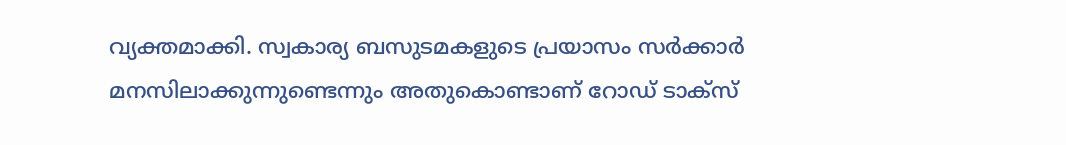വ്യക്തമാക്കി. സ്വകാര്യ ബസുടമകളുടെ പ്രയാസം സര്‍ക്കാര്‍ മനസിലാക്കുന്നുണ്ടെന്നും അതുകൊണ്ടാണ് റോഡ് ടാക്സ്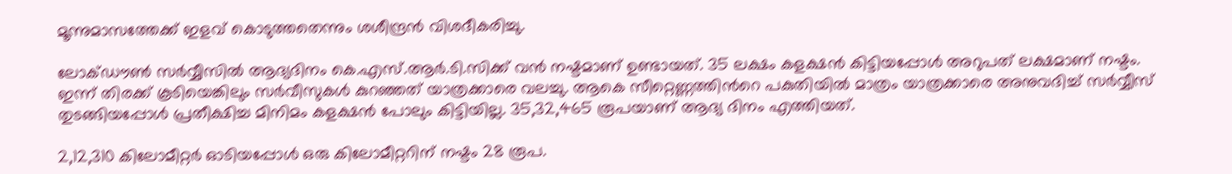മൂന്നുമാസത്തേക്ക് ഇളവ് കൊടുത്തതെന്നും ശശീന്ദ്രന്‍ വിശദീകരിച്ചു.

ലോക്ഡൗണ്‍ സര്‍വ്വീസില്‍ ആദ്യദിനം കെ.എസ്.ആര്‍.ടി.സിക്ക് വന്‍ നഷ്ടമാണ് ഉണ്ടായത്. 35 ലക്ഷം കളക്ഷന്‍ കിട്ടിയപ്പോള്‍ അറുപത് ലക്ഷമാണ് നഷ്ടം. ഇന്ന് തിരക്ക് കൂടിയെങ്കിലും സര്‍വീസുകള്‍ കുറഞ്ഞത് യാത്രക്കാരെ വലച്ചു. ആകെ സീറ്റെണ്ണത്തിന്‍റെ പകുതിയില്‍ മാത്രം യാത്രക്കാരെ അനുവദിച്ച്‌ സര്‍വ്വീസ് തുടങ്ങിയപ്പോള്‍ പ്രതീക്ഷിച്ച മിനിമം കളക്ഷന്‍ പോലും കിട്ടിയില്ല. 35,32,465 രൂപയാണ് ആദ്യ ദിനം എത്തിയത്.

2,12,310 കിലോമീറ്റര്‍ ഓടിയപ്പോള്‍ ഒരു കിലോമീറ്ററിന് നഷ്ടം 28 രൂപ.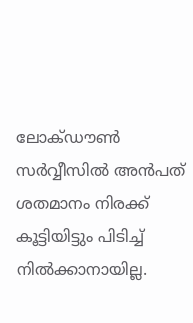ലോക്ഡൗണ്‍ സര്‍വ്വീസില്‍ അന്‍പത് ശതമാനം നിരക്ക് കൂട്ടിയിട്ടും പിടിച്ച്‌ നില്‍ക്കാനായില്ല.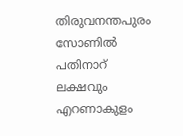തിരുവനന്തപുരം സോണില്‍ പതിനാറ് ലക്ഷവും എറണാകുളം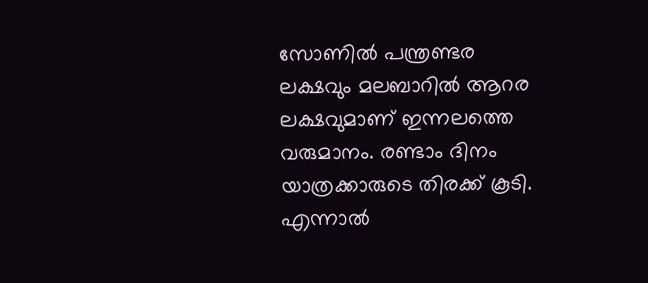സോണില്‍ പന്ത്രണ്ടര ലക്ഷവും മലബാറില്‍ ആറര ലക്ഷവുമാണ് ഇന്നലത്തെ വരുമാനം. രണ്ടാം ദിനം യാത്രക്കാരുടെ തിരക്ക് കൂടി. എന്നാല്‍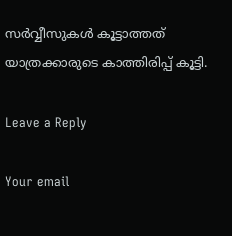സര്‍വ്വീസുകള്‍ കൂട്ടാത്തത് യാത്രക്കാരുടെ കാത്തിരിപ്പ് കൂട്ടി.

Leave a Reply

Your email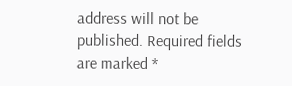address will not be published. Required fields are marked *